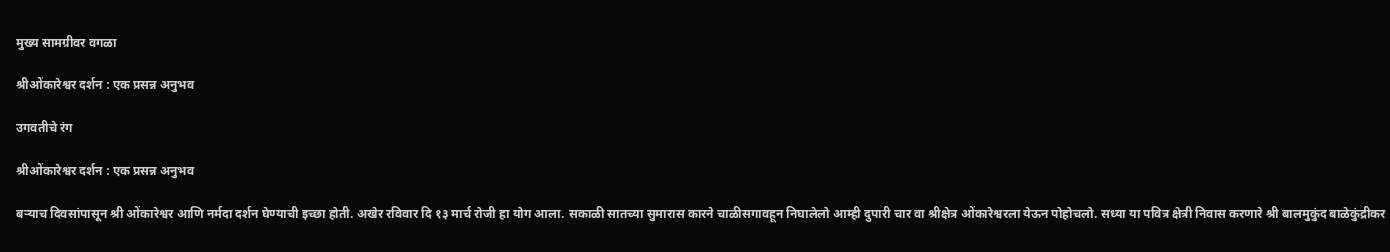मुख्य सामग्रीवर वगळा

श्रीओंकारेश्वर दर्शन : एक प्रसन्न अनुभव

उगवतीचे रंग

श्रीओंकारेश्वर दर्शन : एक प्रसन्न अनुभव

बऱ्याच दिवसांपासून श्री ओंकारेश्वर आणि नर्मदा दर्शन घेण्याची इच्छा होती. अखेर रविवार दि १३ मार्च रोजी हा योग आला. सकाळी सातच्या सुमारास कारने चाळीसगावहून निघालेलो आम्ही दुपारी चार वा श्रीक्षेत्र ओंकारेश्वरला येऊन पोहोचलो. सध्या या पवित्र क्षेत्री निवास करणारे श्री बालमुकुंद बाळेकुंद्रीकर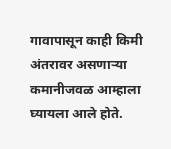गावापासून काही किमी अंतरावर असणाऱ्या कमानीजवळ आम्हाला घ्यायला आले होते.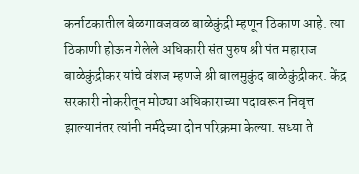कर्नाटकातील बेळगावजवळ बाळेकुंद्री म्हणून ठिकाण आहे. त्या ठिकाणी होऊन गेलेले अधिकारी संत पुरुष श्री पंत महाराज बाळेकुंद्रीकर यांचे वंशज म्हणजे श्री बालमुकुंद बाळेकुंद्रीकर. केंद्र सरकारी नोकरीतून मोठ्या अधिकाराच्या पदावरून निवृत्त झाल्यानंतर त्यांनी नर्मदेच्या दोन परिक्रमा केल्या. सध्या ते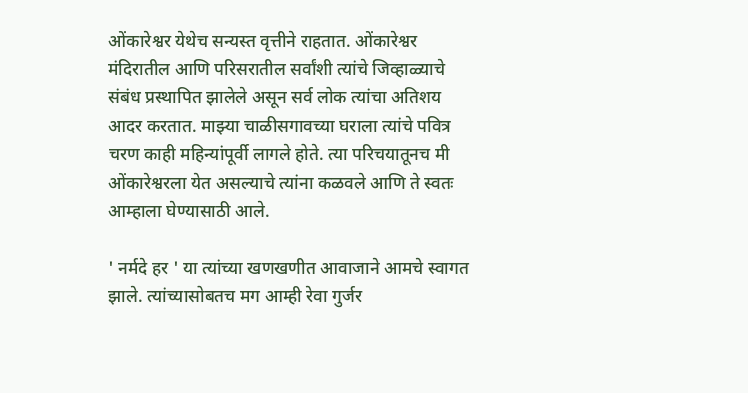ओंकारेश्वर येथेच सन्यस्त वृत्तीने राहतात. ओंकारेश्वर मंदिरातील आणि परिसरातील सर्वांशी त्यांचे जिव्हाळ्याचे संबंध प्रस्थापित झालेले असून सर्व लोक त्यांचा अतिशय आदर करतात. माझ्या चाळीसगावच्या घराला त्यांचे पवित्र चरण काही महिन्यांपूर्वी लागले होते. त्या परिचयातूनच मी ओंकारेश्वरला येत असल्याचे त्यांना कळवले आणि ते स्वतः आम्हाला घेण्यासाठी आले.

' नर्मदे हर ' या त्यांच्या खणखणीत आवाजाने आमचे स्वागत झाले. त्यांच्यासोबतच मग आम्ही रेवा गुर्जर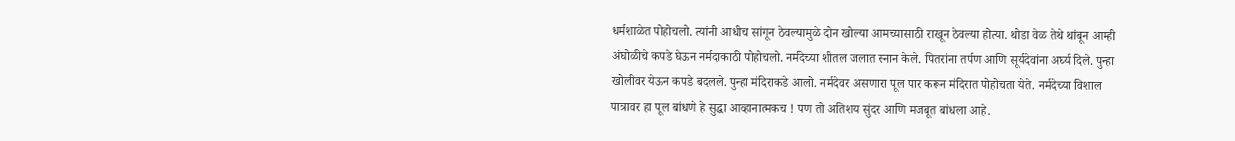धर्मशाळेत पोहोचलो. त्यांनी आधीच सांगून ठेवल्यामुळे दोन खोल्या आमच्यासाठी राखून ठेवल्या होत्या. थोडा वेळ तेथे थांबून आम्ही अंघोळीचे कपडे घेऊन नर्मदाकाठी पोहोचलो. नर्मदेच्या शीतल जलात स्नान केले. पितरांना तर्पण आणि सूर्यदेवांना अर्घ्य दिले. पुन्हा खोलीवर येऊन कपडे बदलले. पुन्हा मंदिराकडे आलो. नर्मदेवर असणारा पूल पार करून मंदिरात पोहोचता येते. नर्मदेच्या विशाल पात्रावर हा पूल बांधणे हे सुद्धा आव्हानात्मकच ! पण तो अतिशय सुंदर आणि मजबूत बांधला आहे.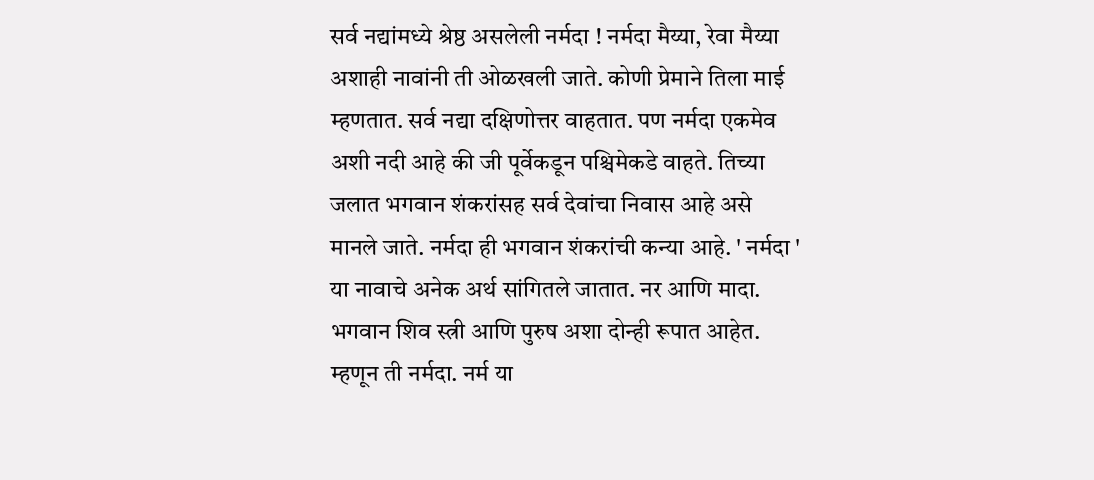सर्व नद्यांमध्ये श्रेष्ठ असलेली नर्मदा ! नर्मदा मैय्या, रेवा मैय्या अशाही नावांनी ती ओळखली जाते. कोणी प्रेमाने तिला माई म्हणतात. सर्व नद्या दक्षिणोत्तर वाहतात. पण नर्मदा एकमेव अशी नदी आहे की जी पूर्वेकडून पश्चिमेकडे वाहते. तिच्या जलात भगवान शंकरांसह सर्व देवांचा निवास आहे असे मानले जाते. नर्मदा ही भगवान शंकरांची कन्या आहे. ' नर्मदा ' या नावाचे अनेक अर्थ सांगितले जातात. नर आणि मादा. भगवान शिव स्त्री आणि पुरुष अशा दोन्ही रूपात आहेत. म्हणून ती नर्मदा. नर्म या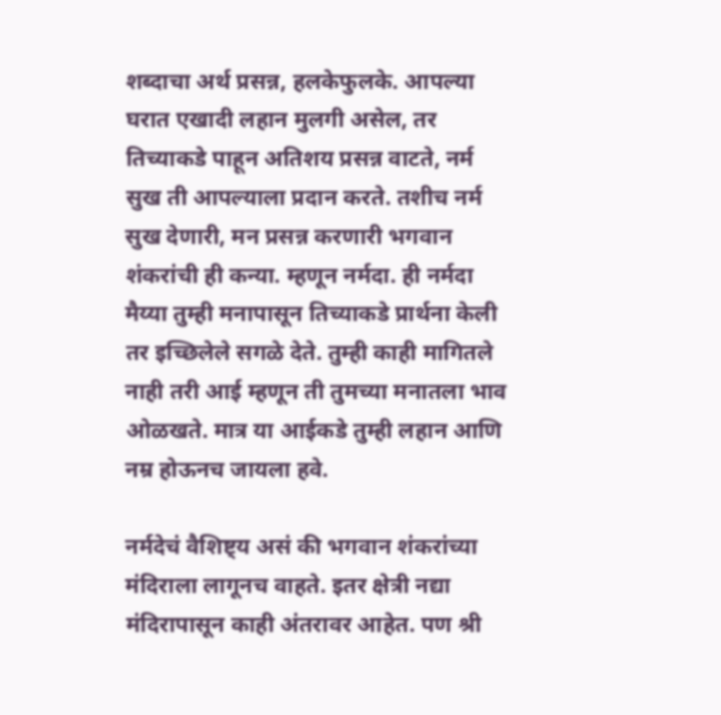शब्दाचा अर्थ प्रसन्न, हलकेफुलके. आपल्या घरात एखादी लहान मुलगी असेल, तर तिच्याकडे पाहून अतिशय प्रसन्न वाटते, नर्म सुख ती आपल्याला प्रदान करते. तशीच नर्म सुख देणारी, मन प्रसन्न करणारी भगवान शंकरांची ही कन्या. म्हणून नर्मदा. ही नर्मदा मैय्या तुम्ही मनापासून तिच्याकडे प्रार्थना केली तर इच्छिलेले सगळे देते. तुम्ही काही मागितले नाही तरी आई म्हणून ती तुमच्या मनातला भाव ओळखते. मात्र या आईकडे तुम्ही लहान आणि नम्र होऊनच जायला हवे.

नर्मदेचं वैशिष्ट्य असं की भगवान शंकरांच्या मंदिराला लागूनच वाहते. इतर क्षेत्री नद्या मंदिरापासून काही अंतरावर आहेत. पण श्री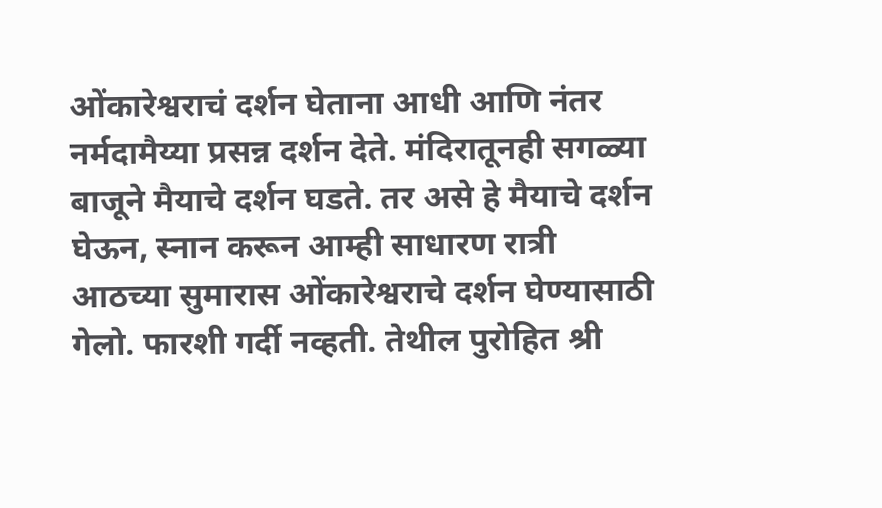ओंकारेश्वराचं दर्शन घेताना आधी आणि नंतर नर्मदामैय्या प्रसन्न दर्शन देते. मंदिरातूनही सगळ्या बाजूने मैयाचे दर्शन घडते. तर असे हे मैयाचे दर्शन घेऊन, स्नान करून आम्ही साधारण रात्री आठच्या सुमारास ओंकारेश्वराचे दर्शन घेण्यासाठी गेलो. फारशी गर्दी नव्हती. तेथील पुरोहित श्री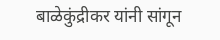बाळेकुंद्रीकर यांनी सांगून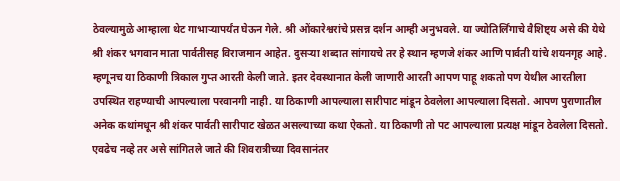ठेवल्यामुळे आम्हाला थेट गाभाऱ्यापर्यंत घेऊन गेले. श्री ओंकारेश्वरांचे प्रसन्न दर्शन आम्ही अनुभवले. या ज्योतिर्लिंगाचे वैशिष्ट्य असे की येथे श्री शंकर भगवान माता पार्वतीसह विराजमान आहेत. दुसऱ्या शब्दात सांगायचे तर हे स्थान म्हणजे शंकर आणि पार्वती यांचे शयनगृह आहे. म्हणूनच या ठिकाणी त्रिकाल गुप्त आरती केली जाते. इतर देवस्थानात केली जाणारी आरती आपण पाहू शकतो पण येथील आरतीला उपस्थित राहण्याची आपल्याला परवानगी नाही. या ठिकाणी आपल्याला सारीपाट मांडून ठेवलेला आपल्याला दिसतो. आपण पुराणातील अनेक कथांमधून श्री शंकर पार्वती सारीपाट खेळत असल्याच्या कथा ऐकतो. या ठिकाणी तो पट आपल्याला प्रत्यक्ष मांडून ठेवलेला दिसतो. एवढेच नव्हे तर असे सांगितले जाते की शिवरात्रीच्या दिवसानंतर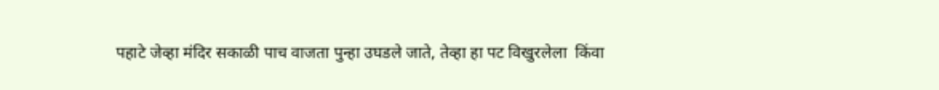पहाटे जेव्हा मंदिर सकाळी पाच वाजता पुन्हा उघडले जाते, तेव्हा हा पट विखुरलेला  किंवा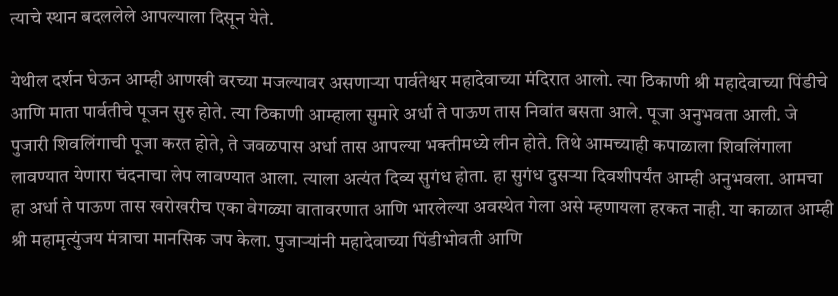त्याचे स्थान बदललेले आपल्याला दिसून येते.

येथील दर्शन घेऊन आम्ही आणखी वरच्या मजल्यावर असणाऱ्या पार्वतेश्वर महादेवाच्या मंदिरात आलो. त्या ठिकाणी श्री महादेवाच्या पिंडीचे आणि माता पार्वतीचे पूजन सुरु होते. त्या ठिकाणी आम्हाला सुमारे अर्धा ते पाऊण तास निवांत बसता आले. पूजा अनुभवता आली. जे पुजारी शिवलिंगाची पूजा करत होते, ते जवळपास अर्धा तास आपल्या भक्तीमध्ये लीन होते. तिथे आमच्याही कपाळाला शिवलिंगाला लावण्यात येणारा चंदनाचा लेप लावण्यात आला. त्याला अत्यंत दिव्य सुगंध होता. हा सुगंध दुसऱ्या दिवशीपर्यंत आम्ही अनुभवला. आमचा हा अर्धा ते पाऊण तास खरोखरीच एका वेगळ्या वातावरणात आणि भारलेल्या अवस्थेत गेला असे म्हणायला हरकत नाही. या काळात आम्ही श्री महामृत्युंजय मंत्राचा मानसिक जप केला. पुजाऱ्यांनी महादेवाच्या पिंडीभोवती आणि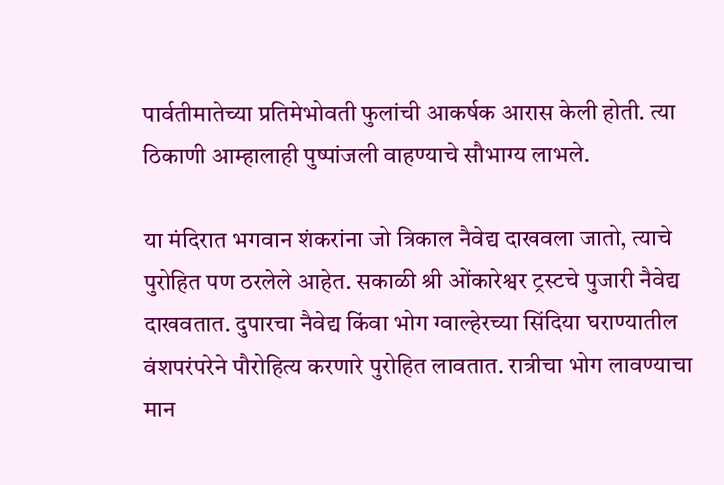पार्वतीमातेच्या प्रतिमेभोवती फुलांची आकर्षक आरास केली होती. त्या ठिकाणी आम्हालाही पुष्पांजली वाहण्याचे सौभाग्य लाभले.

या मंदिरात भगवान शंकरांना जो त्रिकाल नैवेद्य दाखवला जातो, त्याचे पुरोहित पण ठरलेले आहेत. सकाळी श्री ओंकारेश्वर ट्रस्टचे पुजारी नैवेद्य दाखवतात. दुपारचा नैवेद्य किंवा भोग ग्वाल्हेरच्या सिंदिया घराण्यातील वंशपरंपरेने पौरोहित्य करणारे पुरोहित लावतात. रात्रीचा भोग लावण्याचा मान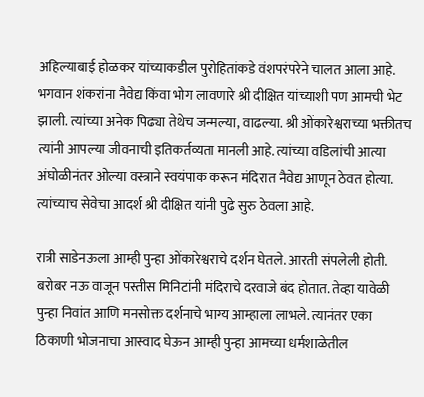अहिल्याबाई होळकर यांच्याकडील पुरोहितांकडे वंशपरंपरेने चालत आला आहे. भगवान शंकरांना नैवेद्य किंवा भोग लावणारे श्री दीक्षित यांच्याशी पण आमची भेट झाली. त्यांच्या अनेक पिढ्या तेथेच जन्मल्या, वाढल्या. श्री ओंकारेश्वराच्या भक्तीतच त्यांनी आपल्या जीवनाची इतिकर्तव्यता मानली आहे. त्यांच्या वडिलांची आत्या अंघोळीनंतर ओल्या वस्त्राने स्वयंपाक करून मंदिरात नैवेद्य आणून ठेवत होत्या. त्यांच्याच सेवेचा आदर्श श्री दीक्षित यांनी पुढे सुरु ठेवला आहे.

रात्री साडेनऊला आम्ही पुन्हा ओंकारेश्वराचे दर्शन घेतले. आरती संपलेली होती. बरोबर नऊ वाजून पस्तीस मिनिटांनी मंदिराचे दरवाजे बंद होतात. तेव्हा यावेळी पुन्हा निवांत आणि मनसोक्त दर्शनाचे भाग्य आम्हाला लाभले. त्यानंतर एका ठिकाणी भोजनाचा आस्वाद घेऊन आम्ही पुन्हा आमच्या धर्मशाळेतील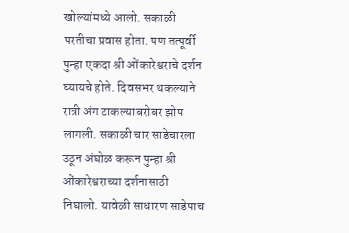खोल्यांमध्ये आलो. सकाळी परतीचा प्रवास होता. पण तत्पूर्वी पुन्हा एकदा श्री ओंकारेश्वराचे दर्शन घ्यायचे होते. दिवसभर थकल्याने रात्री अंग टाकल्याबरोबर झोप लागली. सकाळी चार साडेचारला उठून अंघोळ करून पुन्हा श्री ओंकारेश्वराच्या दर्शनासाठी निघालो. यावेळी साधारण साडेपाच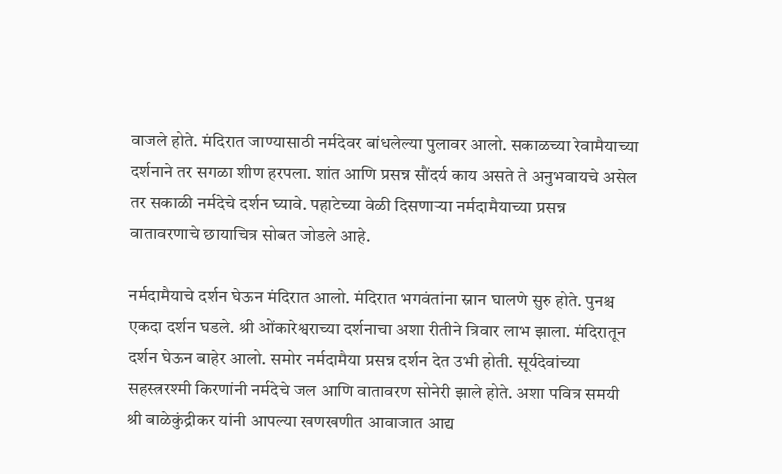वाजले होते. मंदिरात जाण्यासाठी नर्मदेवर बांधलेल्या पुलावर आलो. सकाळच्या रेवामैयाच्या दर्शनाने तर सगळा शीण हरपला. शांत आणि प्रसन्न सौंदर्य काय असते ते अनुभवायचे असेल तर सकाळी नर्मदेचे दर्शन घ्यावे. पहाटेच्या वेळी दिसणाऱ्या नर्मदामैयाच्या प्रसन्न वातावरणाचे छायाचित्र सोबत जोडले आहे.

नर्मदामैयाचे दर्शन घेऊन मंदिरात आलो. मंदिरात भगवंतांना स्नान घालणे सुरु होते. पुनश्च एकदा दर्शन घडले. श्री ओंकारेश्वराच्या दर्शनाचा अशा रीतीने त्रिवार लाभ झाला. मंदिरातून दर्शन घेऊन बाहेर आलो. समोर नर्मदामैया प्रसन्न दर्शन देत उभी होती. सूर्यदेवांच्या सहस्त्ररश्मी किरणांनी नर्मदेचे जल आणि वातावरण सोनेरी झाले होते. अशा पवित्र समयी श्री बाळेकुंद्रीकर यांनी आपल्या खणखणीत आवाजात आद्य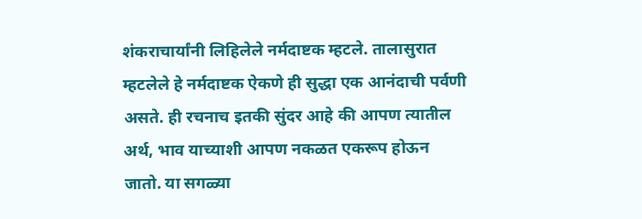शंकराचार्यांनी लिहिलेले नर्मदाष्टक म्हटले. तालासुरात म्हटलेले हे नर्मदाष्टक ऐकणे ही सुद्धा एक आनंदाची पर्वणी असते. ही रचनाच इतकी सुंदर आहे की आपण त्यातील अर्थ, भाव याच्याशी आपण नकळत एकरूप होऊन जातो. या सगळ्या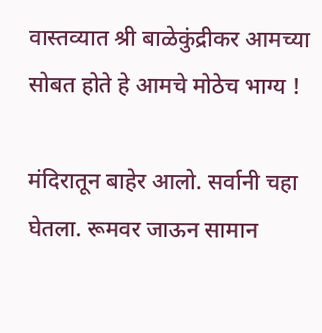वास्तव्यात श्री बाळेकुंद्रीकर आमच्या सोबत होते हे आमचे मोठेच भाग्य !

मंदिरातून बाहेर आलो. सर्वानी चहा घेतला. रूमवर जाऊन सामान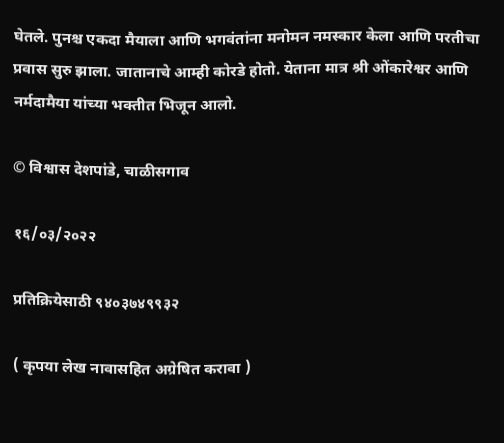घेतले. पुनश्च एकदा मैयाला आणि भगवंतांना मनोमन नमस्कार केला आणि परतीचा प्रवास सुरु झाला. जातानाचे आम्ही कोरडे होतो. येताना मात्र श्री ओंकारेश्वर आणि नर्मदामैया यांच्या भक्तीत भिजून आलो.

© विश्वास देशपांडे, चाळीसगाव

१६/०३/२०२२

प्रतिक्रियेसाठी ९४०३७४९९३२

( कृपया लेख नावासहित अग्रेषित करावा )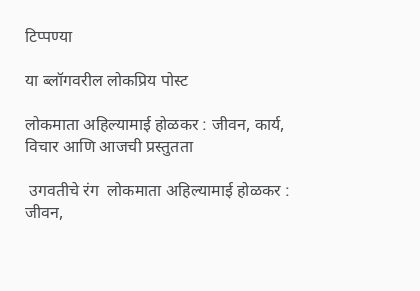टिप्पण्या

या ब्लॉगवरील लोकप्रिय पोस्ट

लोकमाता अहिल्यामाई होळकर : जीवन, कार्य, विचार आणि आजची प्रस्तुतता

 उगवतीचे रंग  लोकमाता अहिल्यामाई होळकर : जीवन,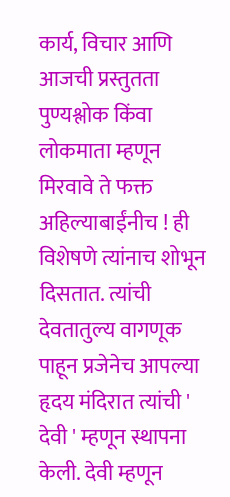कार्य, विचार आणि आजची प्रस्तुतता पुण्यश्लोक किंवा लोकमाता म्हणून मिरवावे ते फक्त अहिल्याबाईंनीच ! ही विशेषणे त्यांनाच शोभून दिसतात. त्यांची देवतातुल्य वागणूक पाहून प्रजेनेच आपल्या हृदय मंदिरात त्यांची ' देवी ' म्हणून स्थापना केली. देवी म्हणून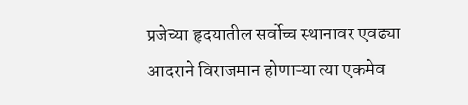प्रजेच्या हृदयातील सर्वोच्च स्थानावर एवढ्या आदराने विराजमान होणाऱ्या त्या एकमेव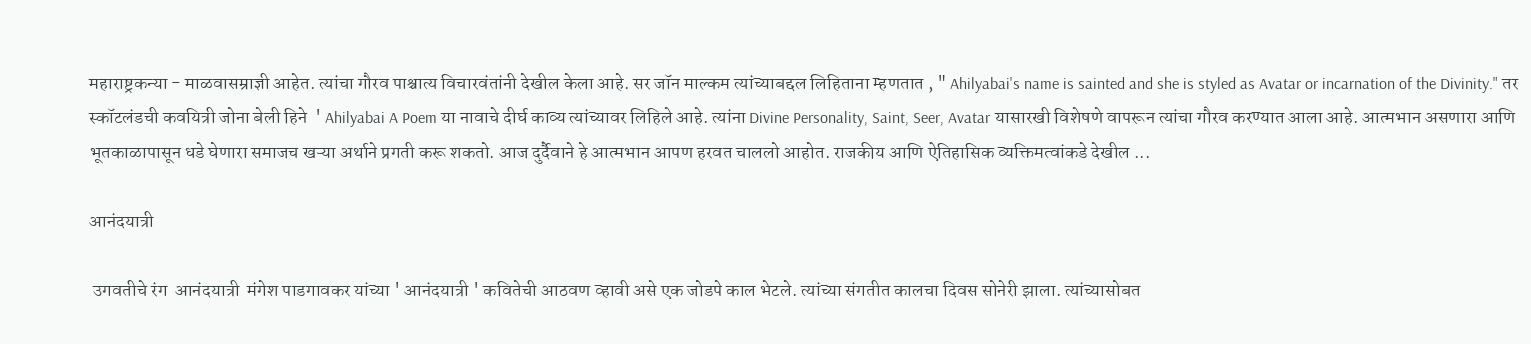महाराष्ट्रकन्या - माळवासम्राज्ञी आहेत. त्यांचा गौरव पाश्चात्य विचारवंतांनी देखील केला आहे. सर जॉन माल्कम त्यांच्याबद्दल लिहिताना म्हणतात , " Ahilyabai's name is sainted and she is styled as Avatar or incarnation of the Divinity." तर स्कॉटलंडची कवयित्री जोना बेली हिने  ' Ahilyabai A Poem या नावाचे दीर्घ काव्य त्यांच्यावर लिहिले आहे. त्यांना Divine Personality, Saint, Seer, Avatar यासारखी विशेषणे वापरून त्यांचा गौरव करण्यात आला आहे. आत्मभान असणारा आणि भूतकाळापासून धडे घेणारा समाजच खऱ्या अर्थाने प्रगती करू शकतो. आज दुर्दैवाने हे आत्मभान आपण हरवत चाललो आहोत. राजकीय आणि ऐतिहासिक व्यक्तिमत्वांकडे देखील ...

आनंदयात्री

 उगवतीचे रंग  आनंदयात्री  मंगेश पाडगावकर यांच्या ' आनंदयात्री ' कवितेची आठवण व्हावी असे एक जोडपे काल भेटले. त्यांच्या संगतीत कालचा दिवस सोनेरी झाला. त्यांच्यासोबत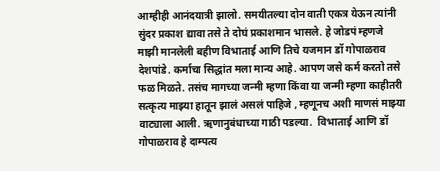आम्हीही आनंदयात्री झालो. समयीतल्या दोन वाती एकत्र येऊन त्यांनी सुंदर प्रकाश द्यावा तसे ते दोघं प्रकाशमान भासले. हे जोडपं म्हणजे माझी मानलेली बहीण विभाताई आणि तिचे यजमान डॉ गोपाळराव देशपांडे. कर्माचा सिद्धांत मला मान्य आहे. आपण जसे कर्म करतो तसे फळ मिळते. तसंच मागच्या जन्मी म्हणा किंवा या जन्मी म्हणा काहीतरी सत्कृत्य माझ्या हातून झालं असलं पाहिजे , म्हणूनच अशी माणसं माझ्या वाट्याला आली. ऋणानुबंधाच्या गाठी पडल्या.  विभाताई आणि डॉ गोपाळराव हे दाम्पत्य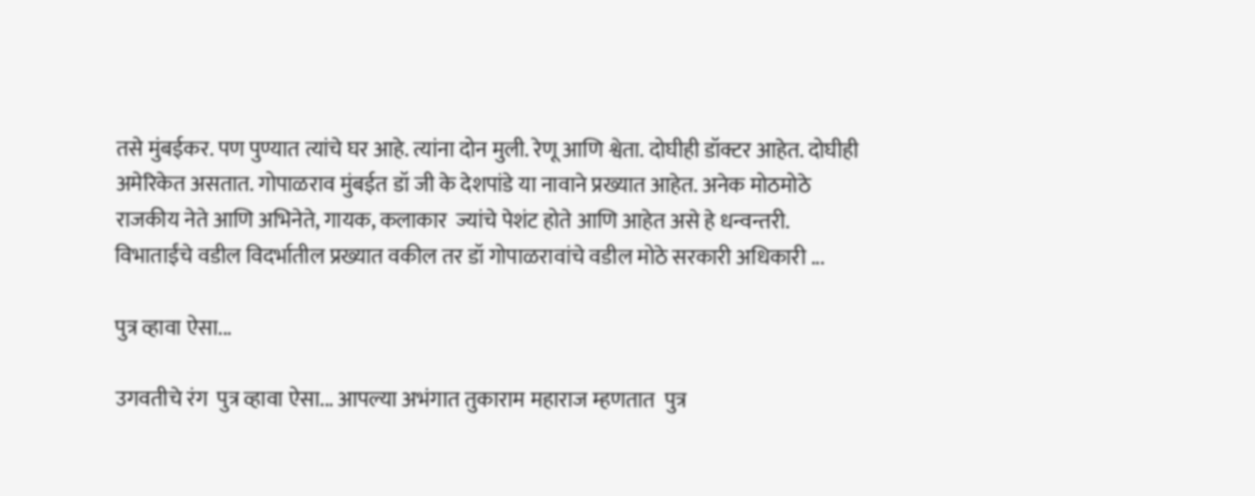तसे मुंबईकर. पण पुण्यात त्यांचे घर आहे. त्यांना दोन मुली. रेणू आणि श्वेता. दोघीही डॉक्टर आहेत. दोघीही अमेरिकेत असतात. गोपाळराव मुंबईत डॉ जी के देशपांडे या नावाने प्रख्यात आहेत. अनेक मोठमोठे राजकीय नेते आणि अभिनेते, गायक, कलाकार  ज्यांचे पेशंट होते आणि आहेत असे हे धन्वन्तरी. विभाताईंचे वडील विदर्भातील प्रख्यात वकील तर डॉ गोपाळरावांचे वडील मोठे सरकारी अधिकारी ...

पुत्र व्हावा ऐसा...

उगवतीचे रंग  पुत्र व्हावा ऐसा... आपल्या अभंगात तुकाराम महाराज म्हणतात  पुत्र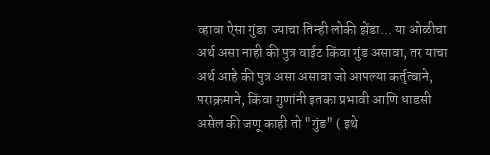व्हावा ऐसा गुंडा  ज्याचा तिन्ही लोकी झेंडा... या ओळीचा अर्थ असा नाही की पुत्र वाईट किंवा गुंड असावा, तर याचा अर्थ आहे की पुत्र असा असावा जो आपल्या कर्तृत्वाने, पराक्रमाने, किंवा गुणांनी इतका प्रभावी आणि धाडसी असेल की जणू काही तो "गुंड" ( इथे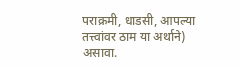पराक्रमी, धाडसी, आपल्या तत्त्वांवर ठाम या अर्थाने) असावा.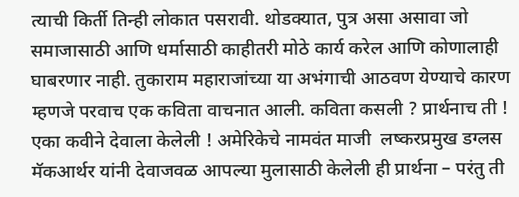त्याची किर्ती तिन्ही लोकात पसरावी. थोडक्यात, पुत्र असा असावा जो समाजासाठी आणि धर्मासाठी काहीतरी मोठे कार्य करेल आणि कोणालाही घाबरणार नाही. तुकाराम महाराजांच्या या अभंगाची आठवण येण्याचे कारण म्हणजे परवाच एक कविता वाचनात आली. कविता कसली ? प्रार्थनाच ती ! एका कवीने देवाला केलेली ! अमेरिकेचे नामवंत माजी  लष्करप्रमुख डग्लस मॅकआर्थर यांनी देवाजवळ आपल्या मुलासाठी केलेली ही प्रार्थना – परंतु ती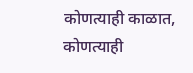कोणत्याही काळात, कोणत्याही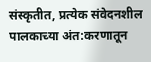संस्कृतीत, प्रत्येक संवेदनशील पालकाच्या अंत:करणातून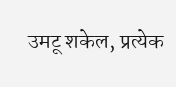उमटू शकेल, प्रत्येक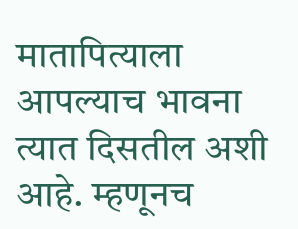मातापित्याला आपल्याच भावना त्यात दिसतील अशी आहे. म्हणूनच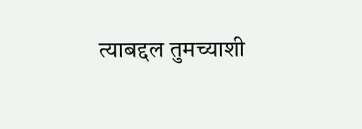त्याबद्दल तुमच्याशी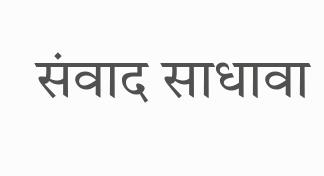संवाद साधावा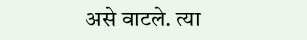असे वाटले. त्या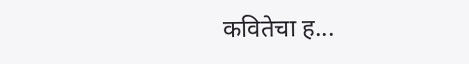कवितेचा ह...